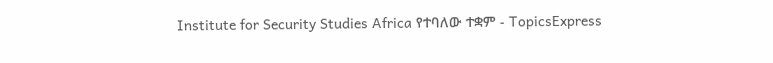Institute for Security Studies Africa የተባለው ተቋም - TopicsExpress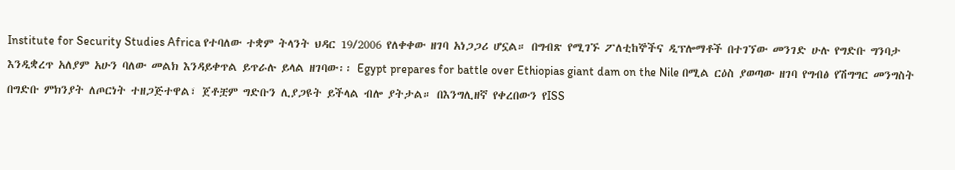Institute for Security Studies Africa የተባለው ተቋም ትላንት ህዳር 19/2006 የለቀቀው ዘገባ አነጋጋሪ ሆኗል። በግብጽ የሚገኙ ፖለቲከኞችና ዲፕሎማቶች በተገኘው መንገድ ሁሉ የግድቡ ግንባታ እንዲቋረጥ አለያም አሁን ባለው መልክ እንዳይቀጥል ይጥራሉ ይላል ዘገባው፡፡ Egypt prepares for battle over Ethiopias giant dam on the Nile በሚል ርዕስ ያወጣው ዘገባ የግብፅ የሽግግር መንግስት በግድቡ ምክንያት ለጦርነት ተዘጋጅተዋል፣ ጀቶቿም ግድቡን ሊያጋዩት ይችላል ብሎ ያትታል። በእንግሊዘኛ የቀረበውን የISS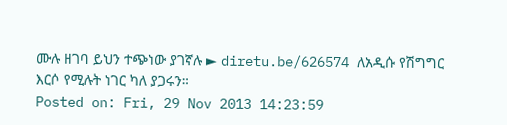ሙሉ ዘገባ ይህን ተጭነው ያገኛሉ ► diretu.be/626574 ለአዲሱ የሽግግር እርሶ የሚሉት ነገር ካለ ያጋሩን።
Posted on: Fri, 29 Nov 2013 14:23:59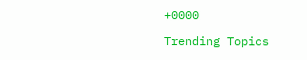+0000

Trending Topics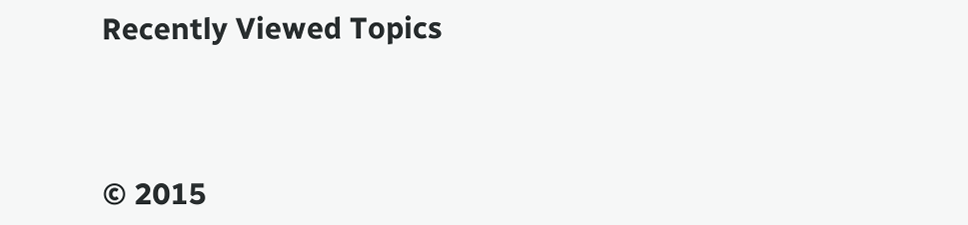Recently Viewed Topics




© 2015